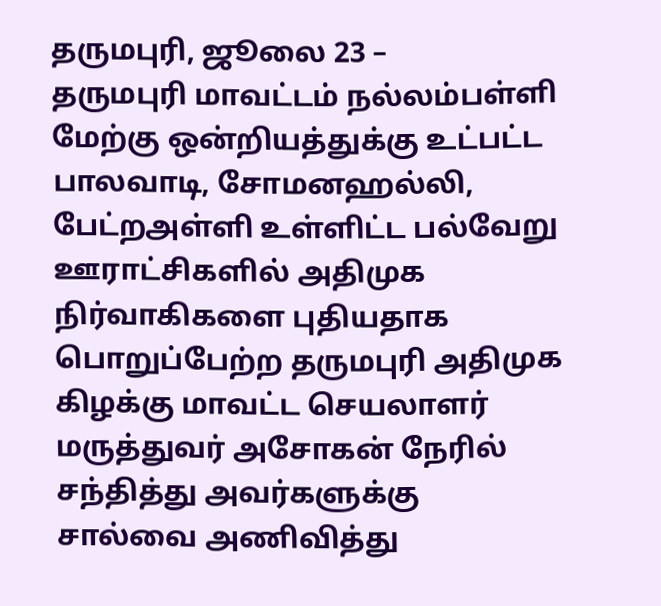தருமபுரி, ஜூலை 23 –
தருமபுரி மாவட்டம் நல்லம்பள்ளி மேற்கு ஒன்றியத்துக்கு உட்பட்ட பாலவாடி, சோமனஹல்லி, பேட்றஅள்ளி உள்ளிட்ட பல்வேறு ஊராட்சிகளில் அதிமுக நிர்வாகிகளை புதியதாக பொறுப்பேற்ற தருமபுரி அதிமுக கிழக்கு மாவட்ட செயலாளர் மருத்துவர் அசோகன் நேரில் சந்தித்து அவர்களுக்கு சால்வை அணிவித்து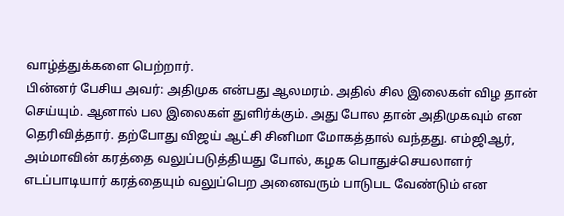வாழ்த்துக்களை பெற்றார்.
பின்னர் பேசிய அவர்: அதிமுக என்பது ஆலமரம். அதில் சில இலைகள் விழ தான் செய்யும். ஆனால் பல இலைகள் துளிர்க்கும். அது போல தான் அதிமுகவும் என தெரிவித்தார். தற்போது விஜய் ஆட்சி சினிமா மோகத்தால் வந்தது. எம்ஜிஆர், அம்மாவின் கரத்தை வலுப்படுத்தியது போல், கழக பொதுச்செயலாளர் எடப்பாடியார் கரத்தையும் வலுப்பெற அனைவரும் பாடுபட வேண்டும் என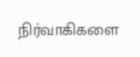நிர்வாகிகளை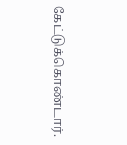கேட்டுக்கொண்டார்.